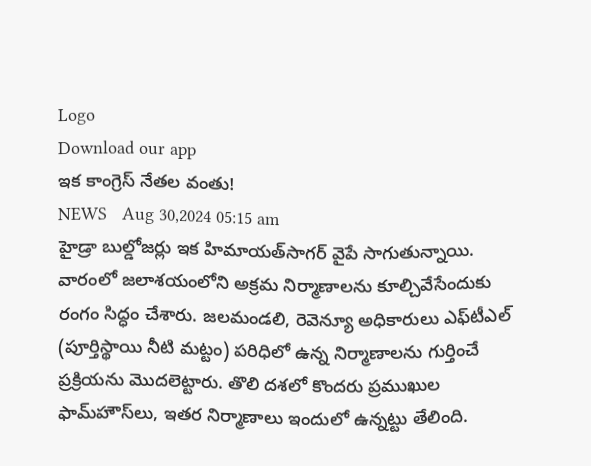Logo
Download our app
ఇక కాంగ్రెస్ నేతల వంతు!
NEWS   Aug 30,2024 05:15 am
హైడ్రా బుల్డోజర్లు ఇక హిమాయత్‌సాగర్‌ వైపే సాగుతున్నాయి. వారంలో జలాశయంలోని అక్రమ నిర్మాణాలను కూల్చివేసేందుకు రంగం సిద్ధం చేశారు. జలమండలి, రెవెన్యూ అధికారులు ఎఫ్‌టీఎల్‌ (పూర్తిస్థాయి నీటి మట్టం) పరిధిలో ఉన్న నిర్మాణాలను గుర్తించే ప్రక్రియను మొదలెట్టారు. తొలి దశలో కొందరు ప్రముఖుల ఫామ్‌హౌస్‌లు, ఇతర నిర్మాణాలు ఇందులో ఉన్నట్టు తేలింది.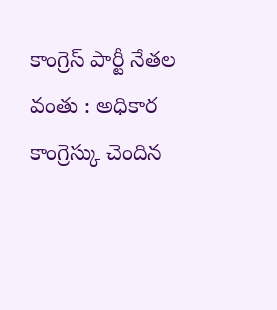కాంగ్రెస్‌ పార్టీ నేతల వంతు : అధికార కాంగ్రెస్కు చెందిన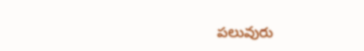పలువురు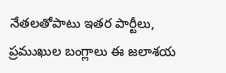నేతలతోపాటు ఇతర పార్టీలు, ప్రముఖుల బంగ్లాలు ఈ జలాశయ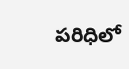పరిధిలో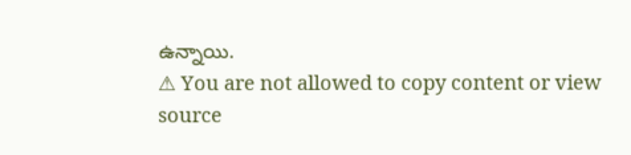ఉన్నాయి.
⚠ You are not allowed to copy content or view source